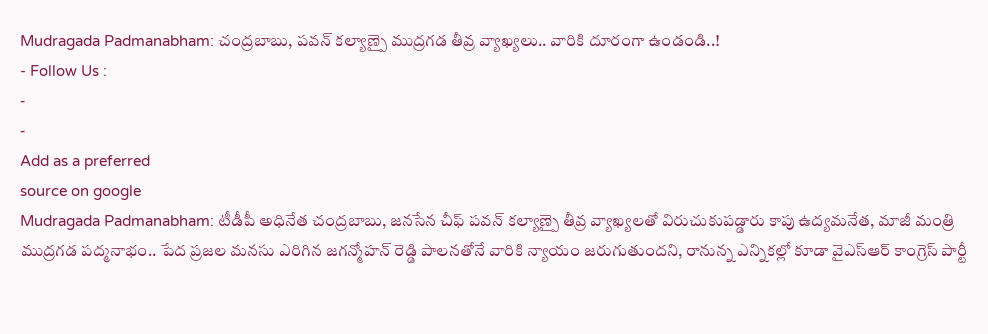Mudragada Padmanabham: చంద్రబాబు, పవన్ కల్యాణ్పై ముద్రగడ తీవ్ర వ్యాఖ్యలు.. వారికి దూరంగా ఉండండి..!
- Follow Us :
-
-
Add as a preferred
source on google
Mudragada Padmanabham: టీడీపీ అధినేత చంద్రబాబు, జనసేన చీఫ్ పవన్ కల్యాణ్పై తీవ్ర వ్యాఖ్యలతో విరుచుకుపడ్డారు కాపు ఉద్యమనేత, మాజీ మంత్రి ముద్రగడ పద్మనాభం.. పేద ప్రజల మనసు ఎరిగిన జగన్మోహన్ రెడ్డి పాలనతోనే వారికి న్యాయం జరుగుతుందని, రానున్న ఎన్నికల్లో కూడా వైఎస్ఆర్ కాంగ్రెస్ పార్టీ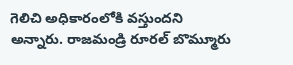గెలిచి అధికారంలోకి వస్తుందని అన్నారు. రాజమండ్రి రూరల్ బొమ్మూరు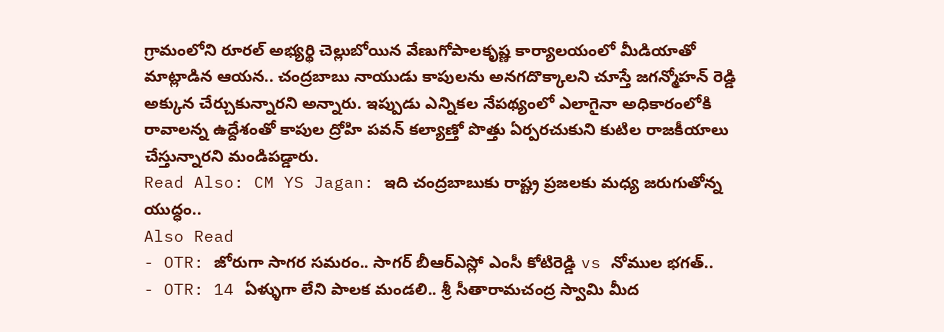గ్రామంలోని రూరల్ అభ్యర్థి చెల్లుబోయిన వేణుగోపాలకృష్ణ కార్యాలయంలో మీడియాతో మాట్లాడిన ఆయన.. చంద్రబాబు నాయుడు కాపులను అనగదొక్కాలని చూస్తే జగన్మోహన్ రెడ్డి అక్కున చేర్చుకున్నారని అన్నారు. ఇప్పుడు ఎన్నికల నేపథ్యంలో ఎలాగైనా అధికారంలోకి రావాలన్న ఉద్దేశంతో కాపుల ద్రోహి పవన్ కల్యాణ్తో పొత్తు ఏర్పరచుకుని కుటిల రాజకీయాలు చేస్తున్నారని మండిపడ్డారు.
Read Also: CM YS Jagan: ఇది చంద్రబాబుకు రాష్ట్ర ప్రజలకు మధ్య జరుగుతోన్న యుద్ధం..
Also Read
- OTR: జోరుగా సాగర సమరం.. సాగర్ బీఆర్ఎస్లో ఎంసీ కోటిరెడ్డి vs నోముల భగత్..
- OTR: 14 ఏళ్ళుగా లేని పాలక మండలి.. శ్రీ సీతారామచంద్ర స్వామి మీద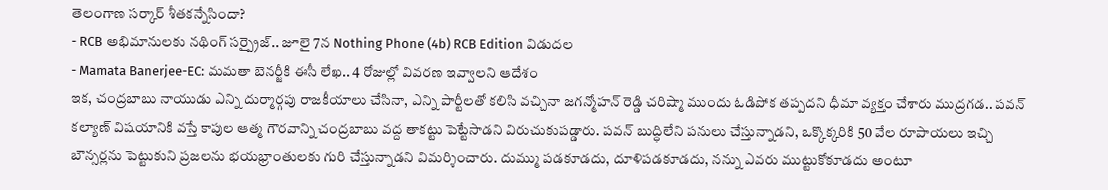తెలంగాణ సర్కార్ శీతకన్నేసిందా?
- RCB అభిమానులకు నథింగ్ సర్ప్రైజ్.. జూలై 7న Nothing Phone (4b) RCB Edition విడుదల
- Mamata Banerjee-EC: మమతా బెనర్జీకి ఈసీ లేఖ.. 4 రోజుల్లో వివరణ ఇవ్వాలని ఆదేశం
ఇక, చంద్రబాబు నాయుడు ఎన్ని దుర్మార్గపు రాజకీయాలు చేసినా, ఎన్ని పార్టీలతో కలిసి వచ్చినా జగన్మోహన్ రెడ్డి చరిష్మా ముందు ఓడిపోక తప్పదని ధీమా వ్యక్తం చేశారు ముద్రగడ.. పవన్ కల్యాణ్ విషయానికి వస్తే కాపుల ఆత్మ గౌరవాన్ని చంద్రబాబు వద్ద తాకట్టు పెట్టేసాడని విరుచుకుపడ్డారు. పవన్ బుద్ధిలేని పనులు చేస్తున్నాడని, ఒక్కొక్కరికి 50 వేల రూపాయలు ఇచ్చి బౌన్సర్లను పెట్టుకుని ప్రజలను భయభ్రాంతులకు గురి చేస్తున్నాడని విమర్శించారు. దుమ్ము పడకూడదు, దూళిపడకూడదు, నన్ను ఎవరు ముట్టుకోకూడదు అంటూ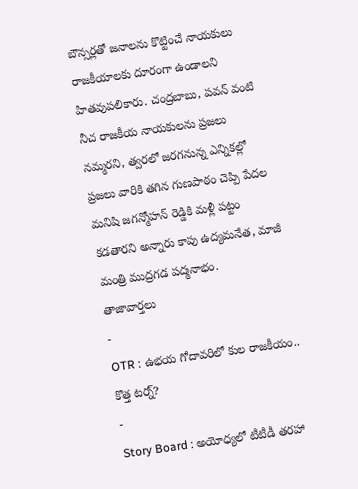బౌన్సర్లతో జనాలను కొట్టించే నాయకులు రాజకీయాలకు దూరంగా ఉండాలని హితవుపలికారు. చంద్రబాబు, పవన్ వంటి నీచ రాజకీయ నాయకులను ప్రజలు నమ్మరని, త్వరలో జరగనున్న ఎన్నికల్లో ప్రజలు వారికి తగిన గుణపాఠం చెప్పి పేదల మనిషి జగన్మోహన్ రెడ్డికి మళ్లీ పట్టం కడతారని అన్నారు కాపు ఉద్యమనేత, మాజీ మంత్రి ముద్రగడ పద్మనాభం.
తాజావార్తలు
-
OTR : ఉభయ గోదావరిలో కుల రాజకీయం.. కొత్త టర్న్?
-
Story Board : అయోధ్యలో టీటీడీ తరహా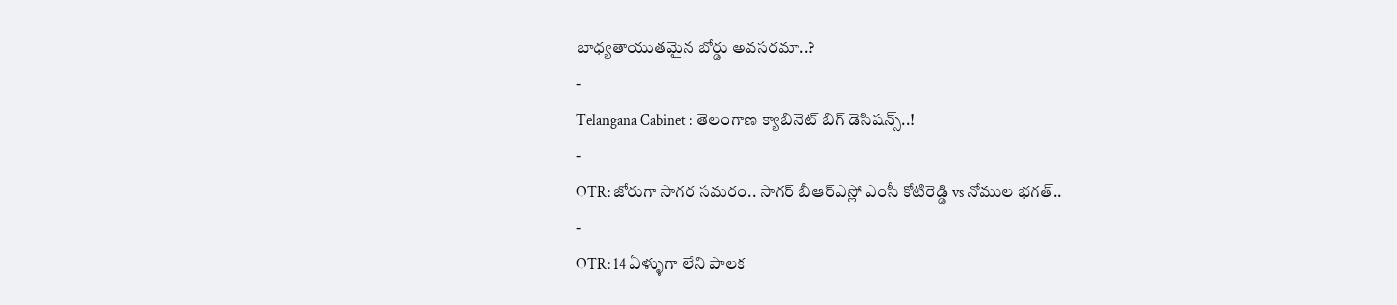బాధ్యతాయుతమైన బోర్డు అవసరమా..?
-
Telangana Cabinet : తెలంగాణ క్యాబినెట్ బిగ్ డెసిషన్స్..!
-
OTR: జోరుగా సాగర సమరం.. సాగర్ బీఆర్ఎస్లో ఎంసీ కోటిరెడ్డి vs నోముల భగత్..
-
OTR: 14 ఏళ్ళుగా లేని పాలక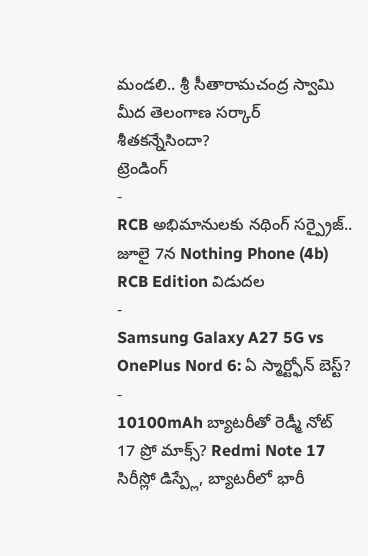మండలి.. శ్రీ సీతారామచంద్ర స్వామి మీద తెలంగాణ సర్కార్ శీతకన్నేసిందా?
ట్రెండింగ్
-
RCB అభిమానులకు నథింగ్ సర్ప్రైజ్.. జూలై 7న Nothing Phone (4b) RCB Edition విడుదల
-
Samsung Galaxy A27 5G vs OnePlus Nord 6: ఏ స్మార్ట్ఫోన్ బెస్ట్?
-
10100mAh బ్యాటరీతో రెడ్మీ నోట్ 17 ప్రో మాక్స్? Redmi Note 17 సిరీస్లో డిస్ప్లే, బ్యాటరీలో భారీ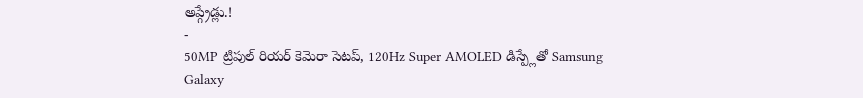అప్గ్రేడ్లు.!
-
50MP ట్రిపుల్ రియర్ కెమెరా సెటప్, 120Hz Super AMOLED డిస్ప్లేతో Samsung Galaxy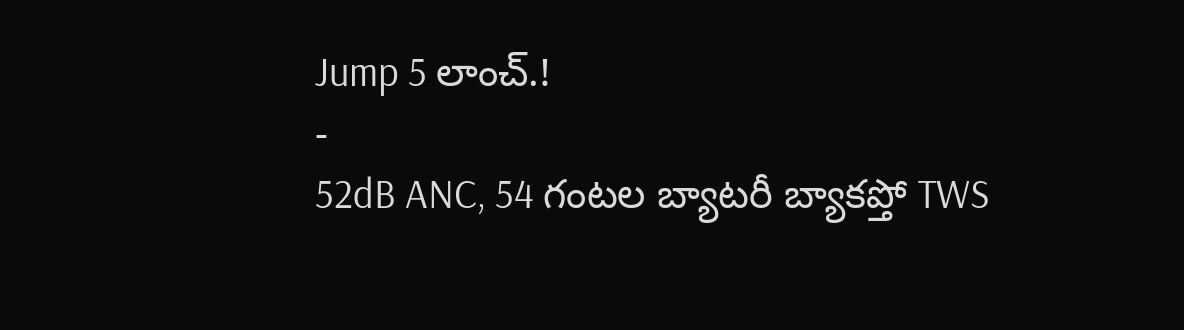Jump 5 లాంచ్.!
-
52dB ANC, 54 గంటల బ్యాటరీ బ్యాకప్తో TWS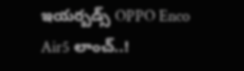ఇయర్బడ్స్ OPPO Enco Air5 లాంచ్..!